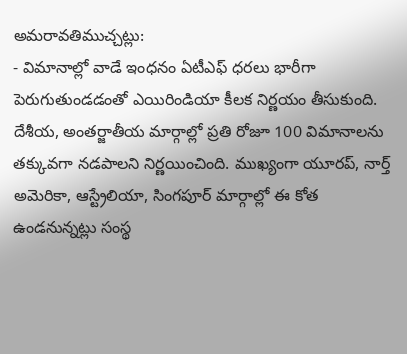అమరావతిముచ్చట్లు:
- విమానాల్లో వాడే ఇంధనం ఏటీఎఫ్ ధరలు భారీగా పెరుగుతుండడంతో ఎయిరిండియా కీలక నిర్ణయం తీసుకుంది. దేశీయ, అంతర్జాతీయ మార్గాల్లో ప్రతి రోజూ 100 విమానాలను తక్కువగా నడపాలని నిర్ణయించింది. ముఖ్యంగా యూరప్, నార్త్ అమెరికా, ఆస్ట్రేలియా, సింగపూర్ మార్గాల్లో ఈ కోత ఉండనున్నట్లు సంస్థ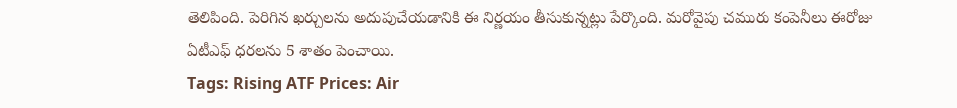తెలిపింది. పెరిగిన ఖర్చులను అదుపుచేయడానికి ఈ నిర్ణయం తీసుకున్నట్లు పేర్కొంది. మరోవైపు చమురు కంపెనీలు ఈరోజు ఏటీఎఫ్ ధరలను 5 శాతం పెంచాయి.
Tags: Rising ATF Prices: Air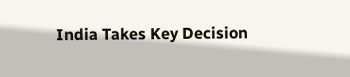India Takes Key Decision